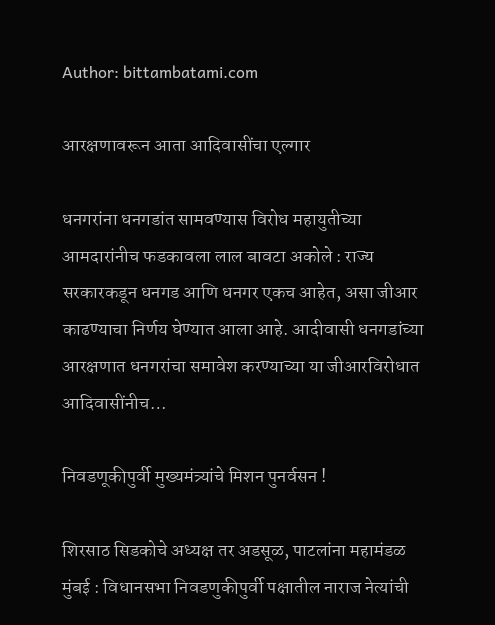Author: bittambatami.com

आरक्षणावरून आता आदिवासींचा एल्गार

धनगरांना धनगडांत सामवण्यास विरोध महायुतीच्या आमदारांनीच फडकावला लाल बावटा अकोले : राज्य सरकारकडून धनगड आणि धनगर एकच आहेत, असा जीआर काढण्याचा निर्णय घेण्यात आला आहे. आदीवासी धनगडांच्या आरक्षणात धनगरांचा समावेश करण्याच्या या जीआरविरोधात आदिवासींनीच…

निवडणूकीपुर्वी मुख्यमंत्र्यांचे मिशन पुनर्वसन !

शिरसाठ सिडकोचे अध्यक्ष तर अडसूळ, पाटलांना महामंडळ मुंबई : विधानसभा निवडणुकीपुर्वी पक्षातील नाराज नेत्यांची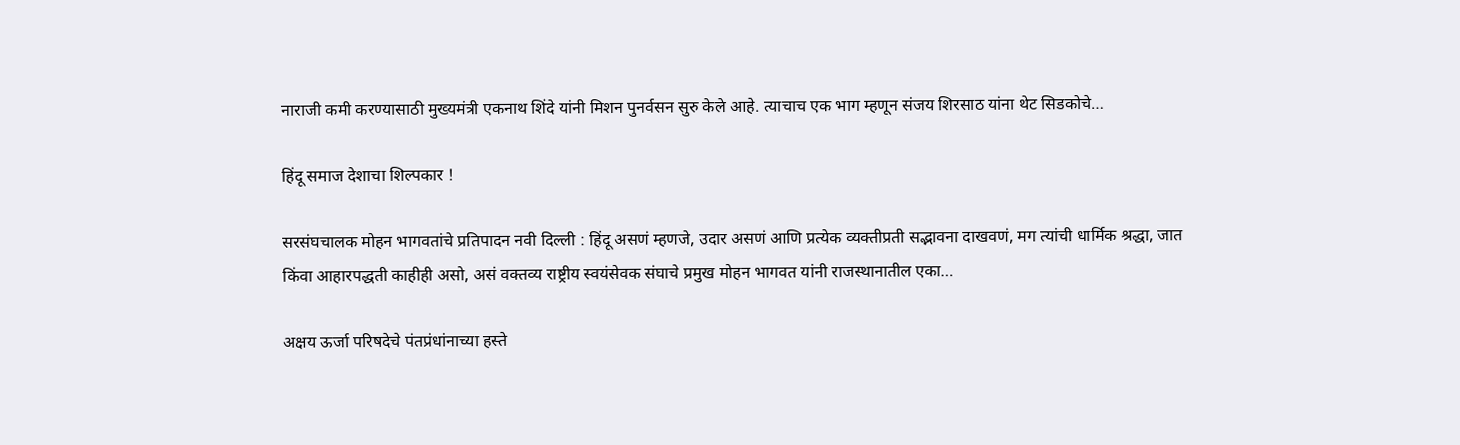नाराजी कमी करण्यासाठी मुख्यमंत्री एकनाथ शिंदे यांनी मिशन पुनर्वसन सुरु केले आहे. त्याचाच एक भाग म्हणून संजय शिरसाठ यांना थेट सिडकोचे…

हिंदू समाज देशाचा शिल्पकार !

सरसंघचालक मोहन भागवतांचे प्रतिपादन नवी दिल्ली : हिंदू असणं म्हणजे, उदार असणं आणि प्रत्येक व्यक्तीप्रती सद्भावना दाखवणं, मग त्यांची धार्मिक श्रद्धा, जात किंवा आहारपद्धती काहीही असो, असं वक्तव्य राष्ट्रीय स्वयंसेवक संघाचे प्रमुख मोहन भागवत यांनी राजस्थानातील एका…

अक्षय ऊर्जा परिषदेचे पंतप्रंधांनाच्या हस्ते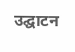उद्घाटन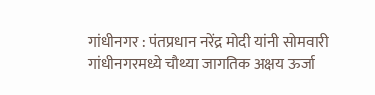गांधीनगर : पंतप्रधान नरेंद्र मोदी यांनी सोमवारी गांधीनगरमध्ये चौथ्या जागतिक अक्षय ऊर्जा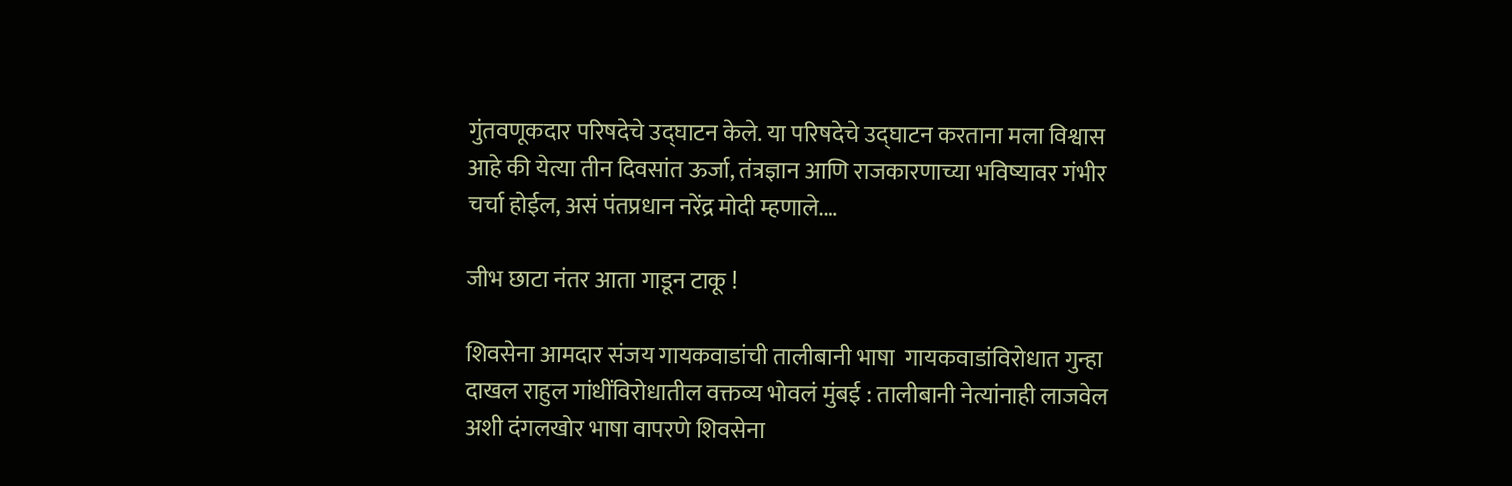गुंतवणूकदार परिषदेचे उद्घाटन केले. या परिषदेचे उद्घाटन करताना मला विश्वास आहे की येत्या तीन दिवसांत ऊर्जा, तंत्रज्ञान आणि राजकारणाच्या भविष्यावर गंभीर चर्चा होईल, असं पंतप्रधान नरेंद्र मोदी म्हणाले.…

जीभ छाटा नंतर आता गाडून टाकू !

शिवसेना आमदार संजय गायकवाडांची तालीबानी भाषा  गायकवाडांविरोधात गुन्हा दाखल राहुल गांधींविरोधातील वक्तव्य भोवलं मुंबई : तालीबानी नेत्यांनाही लाजवेल अशी दंगलखोर भाषा वापरणे शिवसेना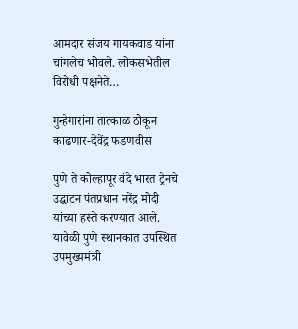आमदार संजय गायकवाड यांना चांगलेच भोवले. लोकसभेतील विरोधी पक्षनेते…

गुन्हेगारांना तात्काळ ठोकून काढणार-देवेंद्र फडणवीस

पुणे ते कोल्हापूर वंदे भारत ट्रेनचे उद्घाटन पंतप्रधान नरेंद्र मोदी यांच्या हस्ते करण्यात आले. यावेळी पुणे स्थानकात उपस्थित उपमुख्यमंत्री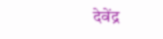देवेंद्र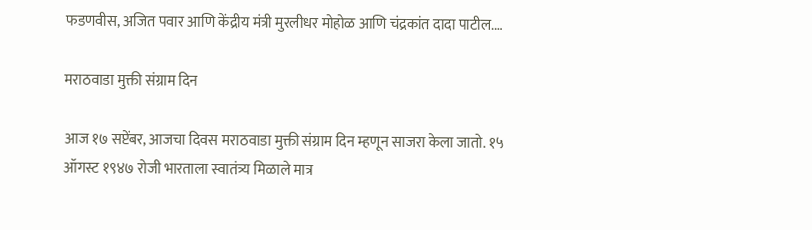फडणवीस, अजित पवार आणि केंद्रीय मंत्री मुरलीधर मोहोळ आणि चंद्रकांत दादा पाटील.…

मराठवाडा मुक्ती संग्राम दिन

आज १७ सप्टेंबर, आजचा दिवस मराठवाडा मुक्ती संग्राम दिन म्हणून साजरा केला जातो. १५ ऑगस्ट १९४७ रोजी भारताला स्वातंत्र्य मिळाले मात्र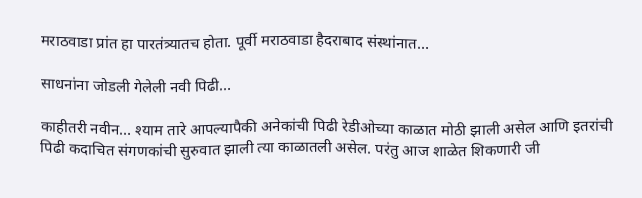मराठवाडा प्रांत हा पारतंत्र्यातच होता. पूर्वी मराठवाडा हैदराबाद संस्थांनात…

साधनांना जोडली गेलेली नवी पिढी…

काहीतरी नवीन… श्याम तारे आपल्यापैकी अनेकांची पिढी रेडीओच्या काळात मोठी झाली असेल आणि इतरांची पिढी कदाचित संगणकांची सुरुवात झाली त्या काळातली असेल. परंतु आज शाळेत शिकणारी जी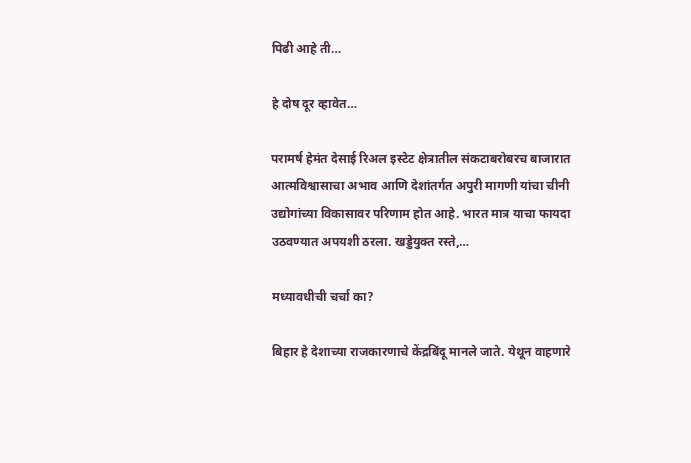पिढी आहे ती…

हे दोष दूर व्हावेत…

परामर्ष हेमंत देसाई रिअल इस्टेट क्षेत्रातील संकटाबरोबरच बाजारात आत्मविश्वासाचा अभाव आणि देशांतर्गत अपुरी मागणी यांचा चीनी उद्योगांच्या विकासावर परिणाम होत आहे. भारत मात्र याचा फायदा उठवण्यात अपयशी ठरला. खड्डेयुक्त रस्ते,…

मध्यावधीची चर्चा का?

बिहार हे देशाच्या राजकारणाचे केंद्रबिंदू मानले जाते. येथून वाहणारे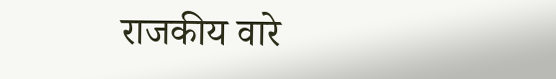राजकीय वारे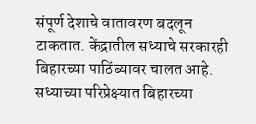संपूर्ण देशाचे वातावरण बदलून टाकतात. केंद्रातील सध्याचे सरकारही बिहारच्या पाठिंब्यावर चालत आहे. सध्याच्या परिप्रेक्ष्यात बिहारच्या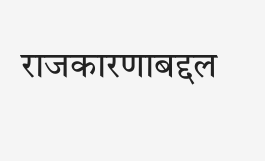राजकारणाबद्दल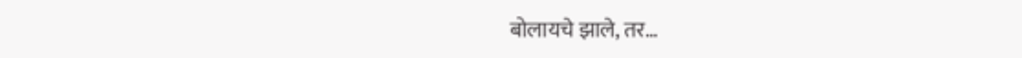बोलायचे झाले, तर…